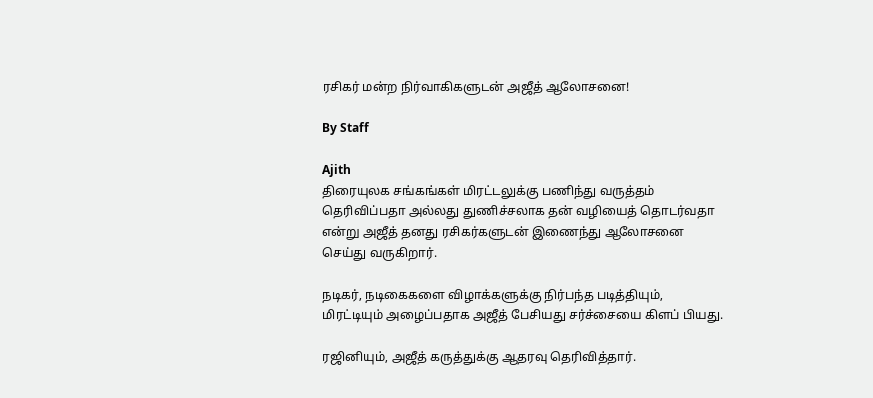ரசிகர் மன்ற நிர்வாகிகளுடன் அஜீத் ஆலோசனை!

By Staff

Ajith
திரையுலக சங்கங்கள் மிரட்டலுக்கு பணிந்து வருத்தம் தெரிவிப்பதா அல்லது துணிச்சலாக தன் வழியைத் தொடர்வதா என்று அஜீத் தனது ரசிகர்களுடன் இணைந்து ஆலோசனை செய்து வருகிறார்.

நடிகர், நடிகைகளை விழாக்களுக்கு நிர்பந்த படித்தியும், மிரட்டியும் அழைப்பதாக அஜீத் பேசியது சர்ச்சையை கிளப் பியது.

ரஜினியும், அஜீத் கருத்துக்கு ஆதரவு தெரிவித்தார்.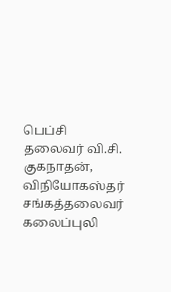பெப்சி தலைவர் வி.சி. குகநாதன், விநியோகஸ்தர் சங்கத்தலைவர் கலைப்புலி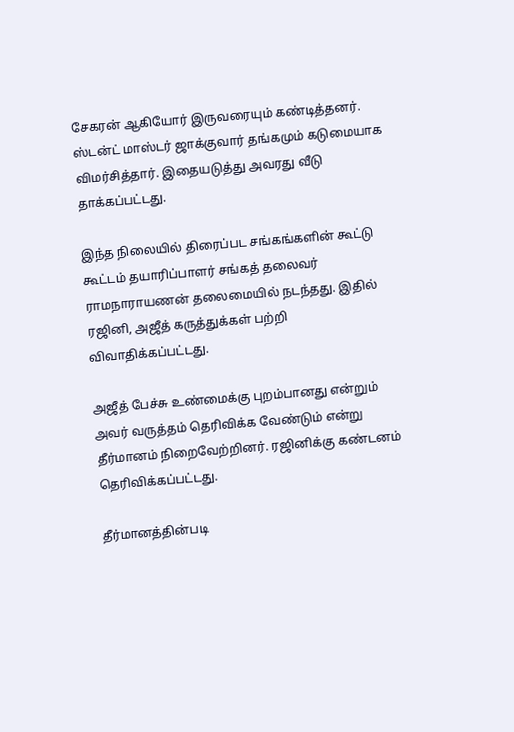சேகரன் ஆகியோர் இருவரையும் கண்டித்தனர். ஸ்டன்ட் மாஸ்டர் ஜாக்குவார் தங்கமும் கடுமையாக விமர்சித்தார். இதையடுத்து அவரது வீடு தாக்கப்பட்டது.

இந்த நிலையில் திரைப்பட சங்கங்களின் கூட்டு கூட்டம் தயாரிப்பாளர் சங்கத் தலைவர் ராமநாராயணன் தலைமையில் நடந்தது. இதில் ரஜினி, அஜீத் கருத்துக்கள் பற்றி விவாதிக்கப்பட்டது.

அஜீத் பேச்சு உண்மைக்கு புறம்பானது என்றும் அவர் வருத்தம் தெரிவிக்க வேண்டும் என்று தீர்மானம் நிறைவேற்றினர். ரஜினிக்கு கண்டனம் தெரிவிக்கப்பட்டது.

தீர்மானத்தின்படி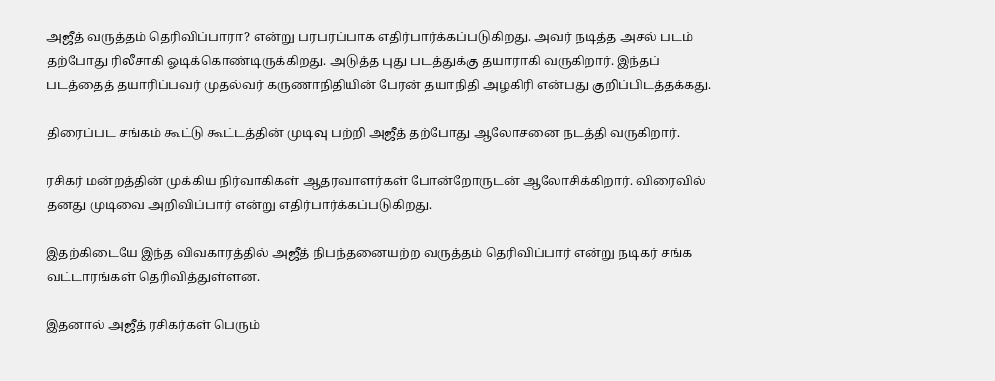அஜீத் வருத்தம் தெரிவிப்பாரா? என்று பரபரப்பாக எதிர்பார்க்கப்படுகிறது. அவர் நடித்த அசல் படம் தற்போது ரிலீசாகி ஓடிக்கொண்டிருக்கிறது. அடுத்த புது படத்துக்கு தயாராகி வருகிறார். இந்தப் படத்தைத் தயாரிப்பவர் முதல்வர் கருணாநிதியின் பேரன் தயாநிதி அழகிரி என்பது குறிப்பிடத்தக்கது.

திரைப்பட சங்கம் கூட்டு கூட்டத்தின் முடிவு பற்றி அஜீத் தற்போது ஆலோசனை நடத்தி வருகிறார்.

ரசிகர் மன்றத்தின் முக்கிய நிர்வாகிகள் ஆதரவாளர்கள் போன்றோருடன் ஆலோசிக்கிறார். விரைவில் தனது முடிவை அறிவிப்பார் என்று எதிர்பார்க்கப்படுகிறது.

இதற்கிடையே இந்த விவகாரத்தில் அஜீத் நிபந்தனையற்ற வருத்தம் தெரிவிப்பார் என்று நடிகர் சங்க வட்டாரங்கள் தெரிவித்துள்ளன.

இதனால் அஜீத் ரசிகர்கள் பெரும்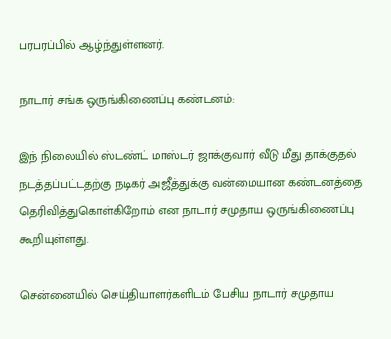பரபரப்பில் ஆழ்ந்துள்ளனர்.

நாடார் சங்க ஒருங்கிணைப்பு கண்டனம்:

இந் நிலையில் ஸ்டண்ட் மாஸ்டர் ஜாக்குவார் வீடு மீது தாக்குதல் நடத்தப்பட்டதற்கு நடிகர் அஜீத்துக்கு வன்மையான கண்டனத்தை தெரிவித்துகொள்கிறோம் என நாடார் சமுதாய ஒருங்கிணைப்பு கூறியுள்ளது.

சென்னையில் செய்தியாளர்களிடம் பேசிய நாடார் சமுதாய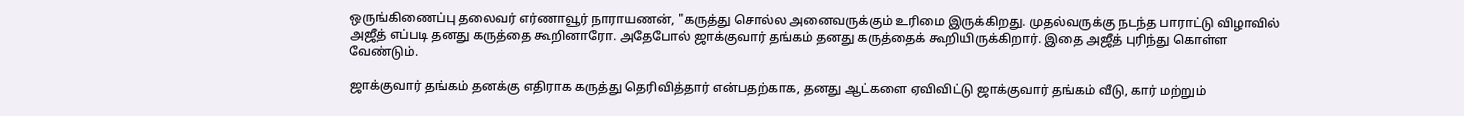ஒருங்கிணைப்பு தலைவர் எர்ணாவூர் நாராயணன், "கருத்து சொல்ல அனைவருக்கும் உரிமை இருக்கிறது. முதல்வருக்கு நடந்த பாராட்டு விழாவில் அஜீத் எப்படி தனது கருத்தை கூறினாரோ. அதேபோல் ஜாக்குவார் தங்கம் தனது கருத்தைக் கூறியிருக்கிறார். இதை அஜீத் புரிந்து கொள்ள வேண்டும்.

ஜாக்குவார் தங்கம் தனக்கு எதிராக கருத்து தெரிவித்தார் என்பதற்காக, தனது ஆட்களை ஏவிவிட்டு ஜாக்குவார் தங்கம் வீடு, கார் மற்றும்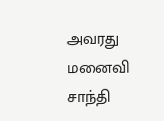அவரது மனைவி சாந்தி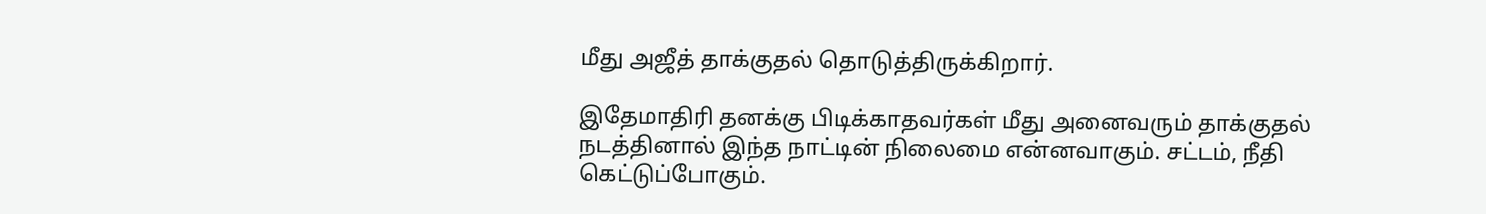மீது அஜீத் தாக்குதல் தொடுத்திருக்கிறார்.

இதேமாதிரி தனக்கு பிடிக்காதவர்கள் மீது அனைவரும் தாக்குதல் நடத்தினால் இந்த நாட்டின் நிலைமை என்னவாகும். சட்டம், நீதி கெட்டுப்போகும்.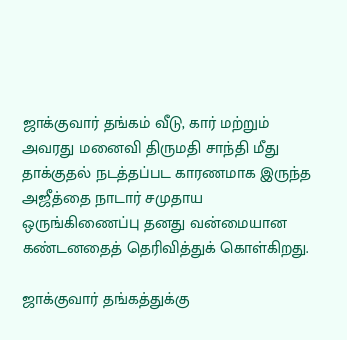ஜாக்குவார் தங்கம் வீடு, கார் மற்றும் அவரது மனைவி திருமதி சாந்தி மீது தாக்குதல் நடத்தப்பட காரணமாக இருந்த அஜீத்தை நாடார் சமுதாய ஒருங்கிணைப்பு தனது வன்மையான கண்டனதைத் தெரிவித்துக் கொள்கிறது.

ஜாக்குவார் தங்கத்துக்கு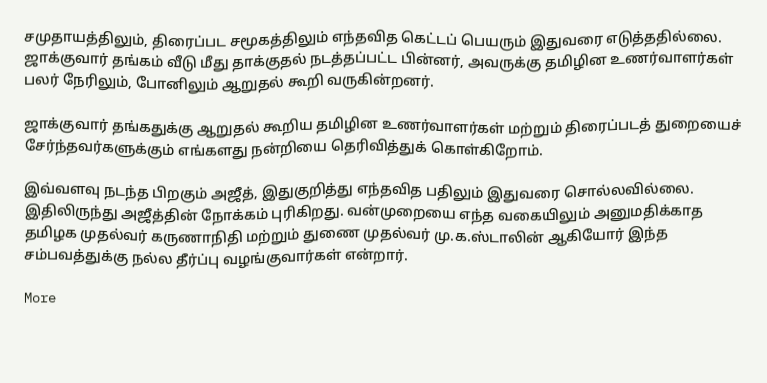சமுதாயத்திலும், திரைப்பட சமூகத்திலும் எந்தவித கெட்டப் பெயரும் இதுவரை எடுத்ததில்லை. ஜாக்குவார் தங்கம் வீடு மீது தாக்குதல் நடத்தப்பட்ட பின்னர், அவருக்கு தமிழின உணர்வாளர்கள் பலர் நேரிலும், போனிலும் ஆறுதல் கூறி வருகின்றனர்.

ஜாக்குவார் தங்கதுக்கு ஆறுதல் கூறிய தமிழின உணர்வாளர்கள் மற்றும் திரைப்படத் துறையைச் சேர்ந்தவர்களுக்கும் எங்களது நன்றியை தெரிவித்துக் கொள்கிறோம்.

இவ்வளவு நடந்த பிறகும் அஜீத், இதுகுறித்து எந்தவித பதிலும் இதுவரை சொல்லவில்லை. இதிலிருந்து அஜீத்தின் நோக்கம் புரிகிறது. வன்முறையை எந்த வகையிலும் அனுமதிக்காத தமிழக முதல்வர் கருணாநிதி மற்றும் துணை முதல்வர் மு.க.ஸ்டாலின் ஆகியோர் இந்த சம்பவத்துக்கு நல்ல தீர்ப்பு வழங்குவார்கள் என்றார்.

More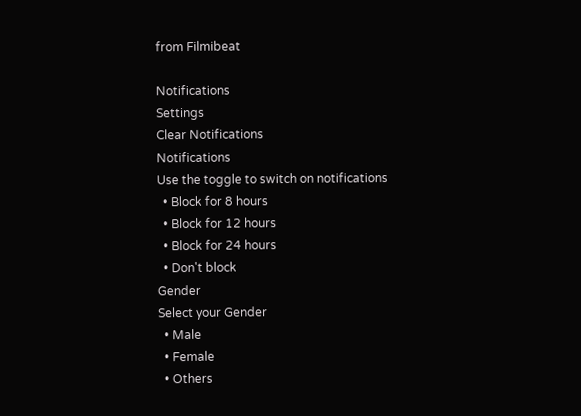from Filmibeat

Notifications
Settings
Clear Notifications
Notifications
Use the toggle to switch on notifications
  • Block for 8 hours
  • Block for 12 hours
  • Block for 24 hours
  • Don't block
Gender
Select your Gender
  • Male
  • Female
  • Others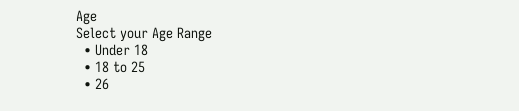Age
Select your Age Range
  • Under 18
  • 18 to 25
  • 26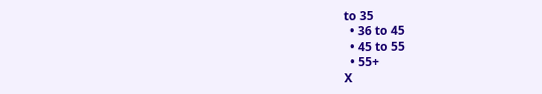to 35
  • 36 to 45
  • 45 to 55
  • 55+
X